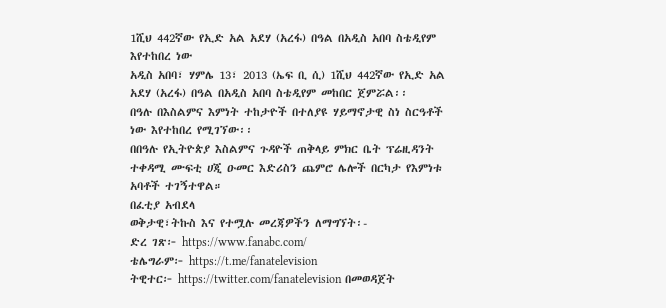1ሺህ 442ኛው የኢድ አል አደሃ (አረፋ) በዓል በአዲስ አበባ ስቴዲየም እየተከበረ ነው
አዲስ አበባ፣ ሃምሌ 13፣ 2013 (ኤፍ ቢ ሲ) 1ሺህ 442ኛው የኢድ አል አደሃ (አረፋ) በዓል በአዲስ አበባ ስቴዲየም መከበር ጀምሯል፡፡
በዓሉ በእስልምና እምነት ተከታዮች በተለያዩ ሃይማኖታዊ ስነ ስርዓቶች ነው እየተከበረ የሚገኘው፡፡
በበዓሉ የኢትዮጵያ እስልምና ጉዳዮች ጠቅላይ ምክር ቤት ፕሬዚዳንት ተቀዳሚ ሙፍቲ ሀጂ ዑመር እድሪስን ጨምሮ ሌሎች በርካታ የእምነቱ አባቶች ተገኝተዋል።
በፈቲያ አብደላ
ወቅታዊ፣ትኩስ እና የተሟሉ መረጃዎችን ለማግኘት፡-
ድረ ገጽ፦ https://www.fanabc.com/
ቴሌግራም፦ https://t.me/fanatelevision
ትዊተር፦ https://twitter.com/fanatelevision በመወዳጀት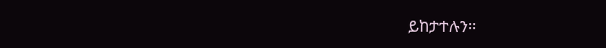ይከታተሉን፡፡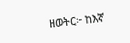ዘወትር፦ ከእኛ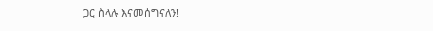ጋር ስላሉ እናመሰግናለን!